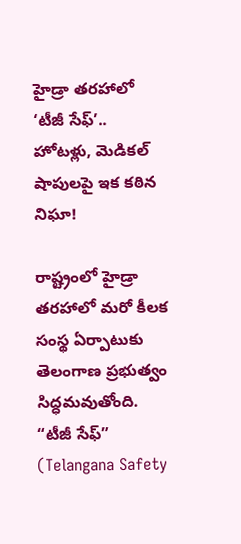హైడ్రా తరహాలో ‘టీజీ సేఫ్’.. హోటళ్లు, మెడికల్ షాపులపై ఇక కఠిన నిఘా!

రాష్ట్రంలో హైడ్రా తరహాలో మరో కీలక సంస్థ ఏర్పాటుకు తెలంగాణ ప్రభుత్వం సిద్ధమవుతోంది. “టీజీ సేఫ్” (Telangana Safety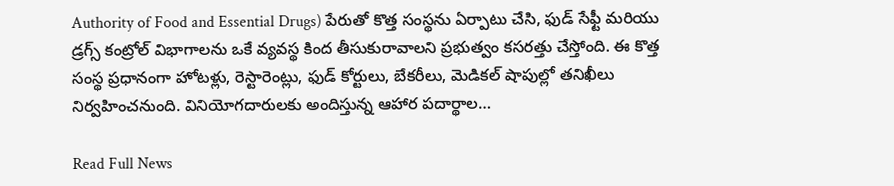Authority of Food and Essential Drugs) పేరుతో కొత్త సంస్థను ఏర్పాటు చేసి, ఫుడ్ సేఫ్టీ మరియు డ్రగ్స్ కంట్రోల్ విభాగాలను ఒకే వ్యవస్థ కింద తీసుకురావాలని ప్రభుత్వం కసరత్తు చేస్తోంది. ఈ కొత్త సంస్థ ప్రధానంగా హోటళ్లు, రెస్టారెంట్లు, ఫుడ్ కోర్టులు, బేకరీలు, మెడికల్ షాపుల్లో తనిఖీలు నిర్వహించనుంది. వినియోగదారులకు అందిస్తున్న ఆహార పదార్థాల…

Read Full News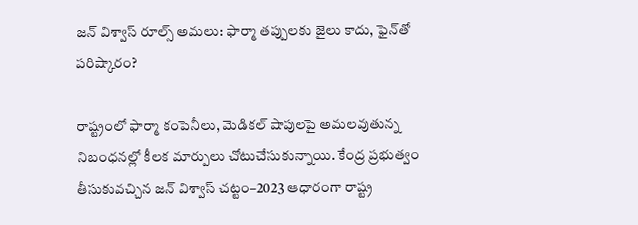జన్ విశ్వాస్ రూల్స్ అమలు: ఫార్మా తప్పులకు జైలు కాదు, ఫైన్‌తో పరిష్కారం?

రాష్ట్రంలో ఫార్మా కంపెనీలు, మెడికల్ షాపులపై అమలవుతున్న నిబంధనల్లో కీలక మార్పులు చోటుచేసుకున్నాయి. కేంద్ర ప్రభుత్వం తీసుకువచ్చిన జన్ విశ్వాస్ చట్టం–2023 ఆధారంగా రాష్ట్ర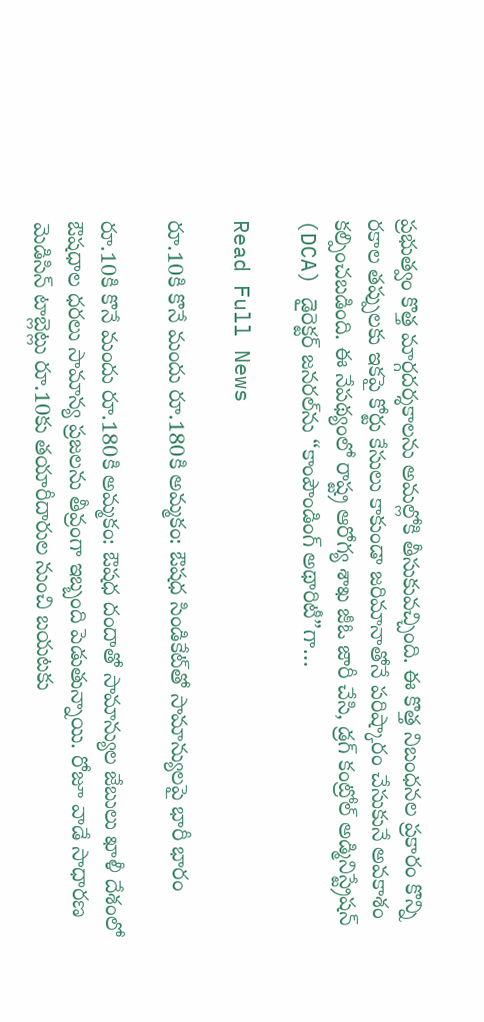ప్రభుత్వం కొత్త మార్గదర్శకాలను అమల్లోకి తీసుకువచ్చింది. ఈ కొత్త నిబంధనల ప్రకారం కొన్ని రకాల తప్పులకు ఇకపై కోర్టు కేసులు కాకుండా జరిమానాతోనే పరిష్కారం చేసుకునే అవకాశం కల్పించబడింది. ఈ నేపథ్యంలో రాష్ట్ర ఆరోగ్య శాఖ జీఓ జారీ చేసి, డ్రగ్ కంట్రోల్ అడ్మినిస్ట్రేషన్ (DCA) డైరెక్టర్ జనరల్‌ను “కాంపౌండింగ్ అథారిటీ”గా…

Read Full News

రూ.10కి కొనే మందు రూ.180కి అమ్మకం: ఔషధ సిండికేట్‌తో సామాన్యులపై భారీ భారం

రూ.10కి కొనే మందు రూ.180కి అమ్మకం: ఔషధ దందాతో సామాన్యుల జేబులు ఖాళీ దేశంలో ఔషధాల ధరలు సామాన్య ప్రజలను తీవ్రంగా ఇబ్బంది పెడుతున్నాయి. రోజూ వాడే సాధారణ మెడిసిన్ టాబ్లెట్లు రూ.10కు తయారీదారుల నుంచి బయటకు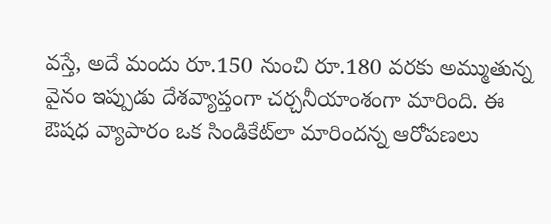వస్తే, అదే మందు రూ.150 నుంచి రూ.180 వరకు అమ్ముతున్న వైనం ఇప్పుడు దేశవ్యాప్తంగా చర్చనీయాంశంగా మారింది. ఈ ఔషధ వ్యాపారం ఒక సిండికేట్‌లా మారిందన్న ఆరోపణలు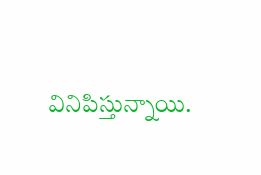వినిపిస్తున్నాయి.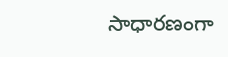సాధారణంగా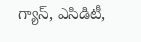గ్యాస్, ఎసిడిటీ,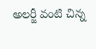అలర్జీ వంటి చిన్న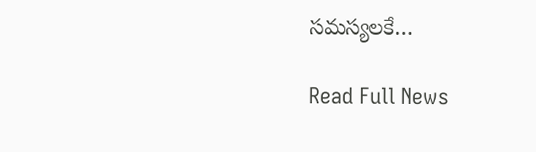సమస్యలకే…

Read Full News